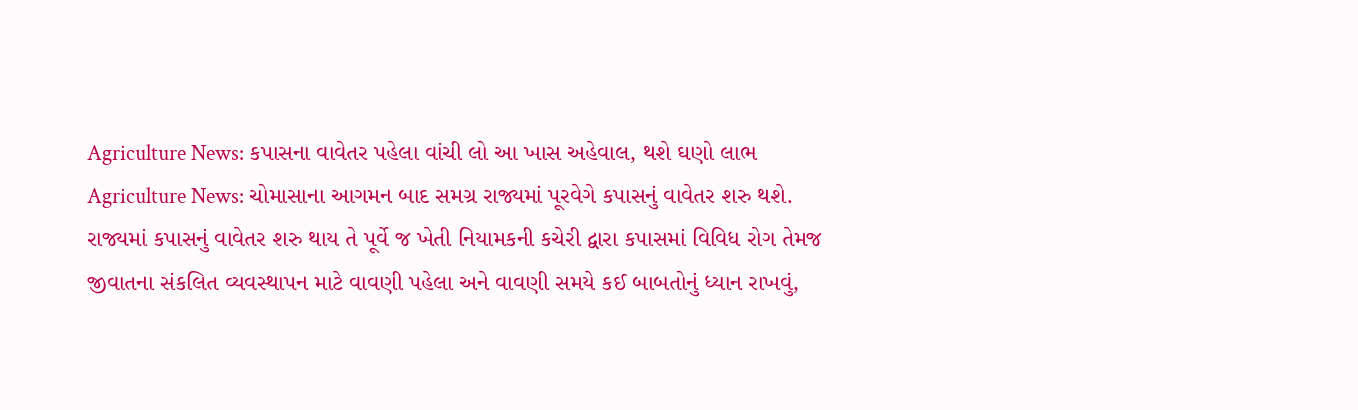Agriculture News: કપાસના વાવેતર પહેલા વાંચી લો આ ખાસ અહેવાલ, થશે ઘણો લાભ
Agriculture News: ચોમાસાના આગમન બાદ સમગ્ર રાજ્યમાં પૂરવેગે કપાસનું વાવેતર શરુ થશે. રાજ્યમાં કપાસનું વાવેતર શરુ થાય તે પૂર્વે જ ખેતી નિયામકની કચેરી દ્વારા કપાસમાં વિવિધ રોગ તેમજ જીવાતના સંકલિત વ્યવસ્થાપન માટે વાવણી પહેલા અને વાવણી સમયે કઈ બાબતોનું ધ્યાન રાખવું,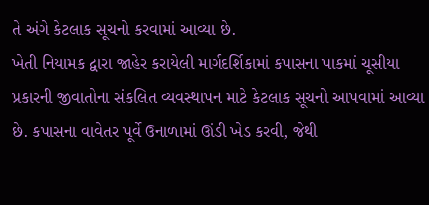તે અંગે કેટલાક સૂચનો કરવામાં આવ્યા છે.
ખેતી નિયામક દ્વારા જાહેર કરાયેલી માર્ગદર્શિકામાં કપાસના પાકમાં ચૂસીયા પ્રકારની જીવાતોના સંકલિત વ્યવસ્થાપન માટે કેટલાક સૂચનો આપવામાં આવ્યા છે. કપાસના વાવેતર પૂર્વે ઉનાળામાં ઊંડી ખેડ કરવી, જેથી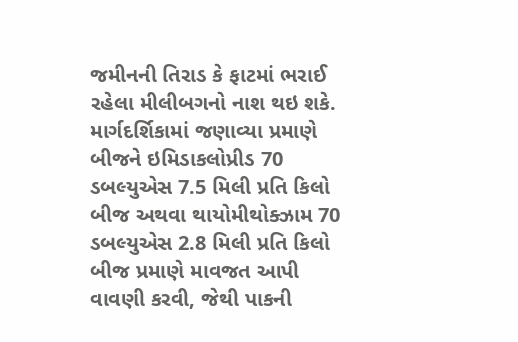જમીનની તિરાડ કે ફાટમાં ભરાઈ રહેલા મીલીબગનો નાશ થઇ શકે.
માર્ગદર્શિકામાં જણાવ્યા પ્રમાણે બીજને ઇમિડાકલોપ્રીડ 70 ડબલ્યુએસ 7.5 મિલી પ્રતિ કિલો બીજ અથવા થાયોમીથોક્ઝામ 70 ડબલ્યુએસ 2.8 મિલી પ્રતિ કિલો બીજ પ્રમાણે માવજત આપી વાવણી કરવી, જેથી પાકની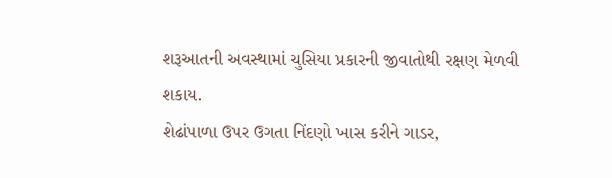શરૂઆતની અવસ્થામાં ચુસિયા પ્રકારની જીવાતોથી રક્ષણ મેળવી શકાય.
શેઢાંપાળા ઉપર ઉગતા નિંદણો ખાસ કરીને ગાડર,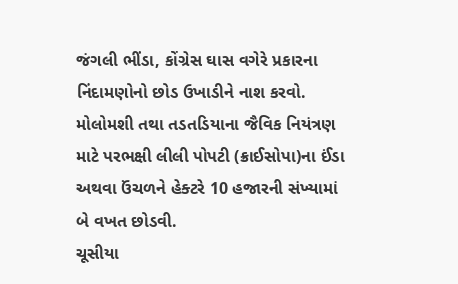જંગલી ભીંડા, કોંગ્રેસ ઘાસ વગેરે પ્રકારના નિંદામણોનો છોડ ઉખાડીને નાશ કરવો.
મોલોમશી તથા તડતડિયાના જૈવિક નિયંત્રણ માટે પરભક્ષી લીલી પોપટી (ક્રાઈસોપા)ના ઈંડા અથવા ઉંચળને હેક્ટરે 10 હજારની સંખ્યામાં બે વખત છોડવી.
ચૂસીયા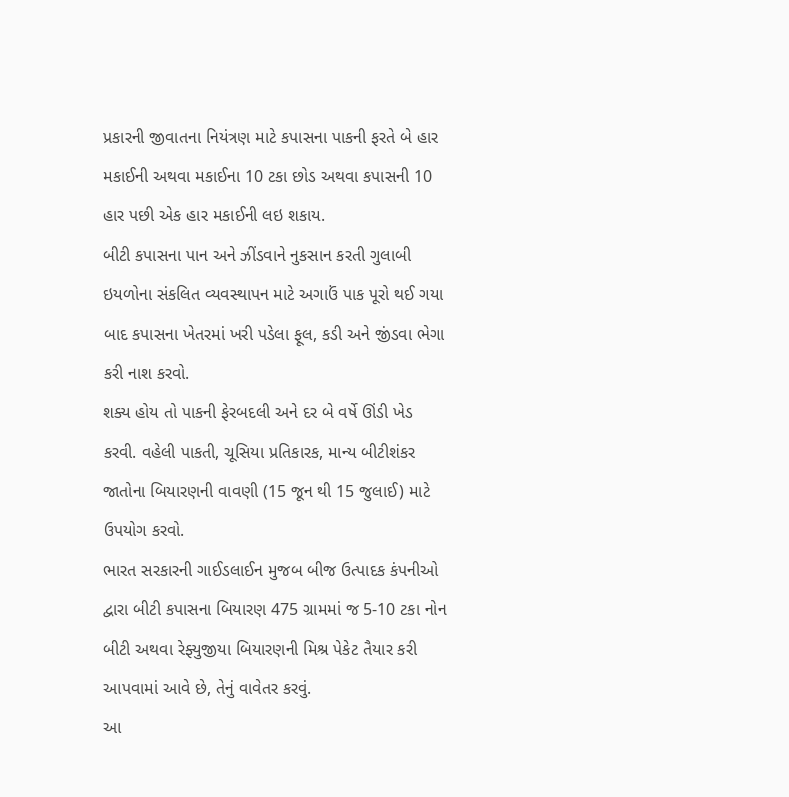પ્રકારની જીવાતના નિયંત્રણ માટે કપાસના પાકની ફરતે બે હાર મકાઈની અથવા મકાઈના 10 ટકા છોડ અથવા કપાસની 10 હાર પછી એક હાર મકાઈની લઇ શકાય.
બીટી કપાસના પાન અને ઝીંડવાને નુકસાન કરતી ગુલાબી ઇયળોના સંકલિત વ્યવસ્થાપન માટે અગાઉં પાક પૂરો થઈ ગયા બાદ કપાસના ખેતરમાં ખરી પડેલા ફૂલ, કડી અને જીંડવા ભેગા કરી નાશ કરવો.
શક્ય હોય તો પાકની ફેરબદલી અને દર બે વર્ષે ઊંડી ખેડ કરવી. વહેલી પાકતી, ચૂસિયા પ્રતિકારક, માન્ય બીટીશંકર જાતોના બિયારણની વાવણી (15 જૂન થી 15 જુલાઈ) માટે ઉપયોગ કરવો.
ભારત સરકારની ગાઈડલાઈન મુજબ બીજ ઉત્પાદક કંપનીઓ દ્વારા બીટી કપાસના બિયારણ 475 ગ્રામમાં જ 5-10 ટકા નોન બીટી અથવા રેફ્યુજીયા બિયારણની મિશ્ર પેકેટ તૈયાર કરી આપવામાં આવે છે, તેનું વાવેતર કરવું.
આ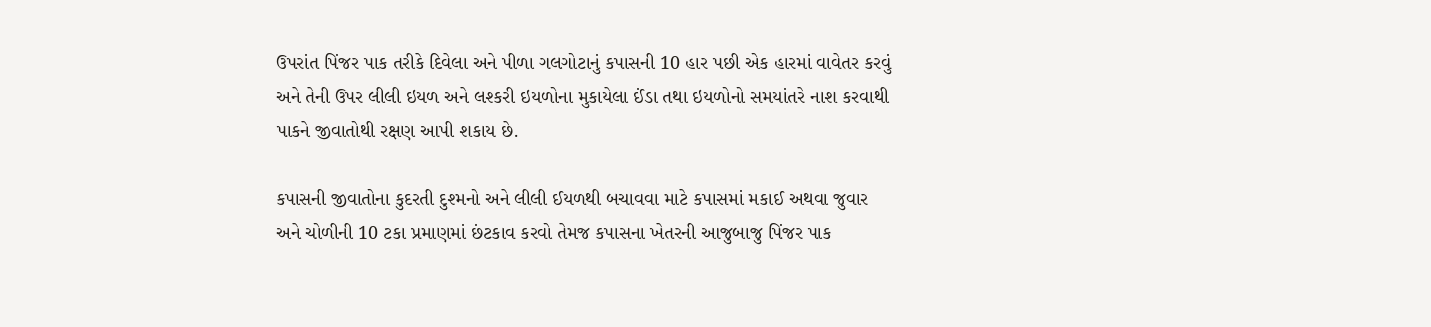ઉપરાંત પિંજર પાક તરીકે દિવેલા અને પીળા ગલગોટાનું કપાસની 10 હાર પછી એક હારમાં વાવેતર કરવું અને તેની ઉપર લીલી ઇયળ અને લશ્કરી ઇયળોના મુકાયેલા ઈંડા તથા ઇયળોનો સમયાંતરે નાશ કરવાથી પાકને જીવાતોથી રક્ષણ આપી શકાય છે.

કપાસની જીવાતોના કુદરતી દુશ્મનો અને લીલી ઈયળથી બચાવવા માટે કપાસમાં મકાઈ અથવા જુવાર અને ચોળીની 10 ટકા પ્રમાણમાં છંટકાવ કરવો તેમજ કપાસના ખેતરની આજુબાજુ પિંજર પાક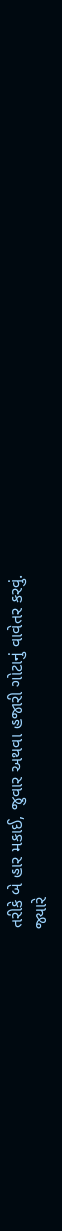તરીકે બે હાર મકાઈ, જુવાર અથવા હજારી ગોટાનું વાવેતર કરવું.
જ્યારે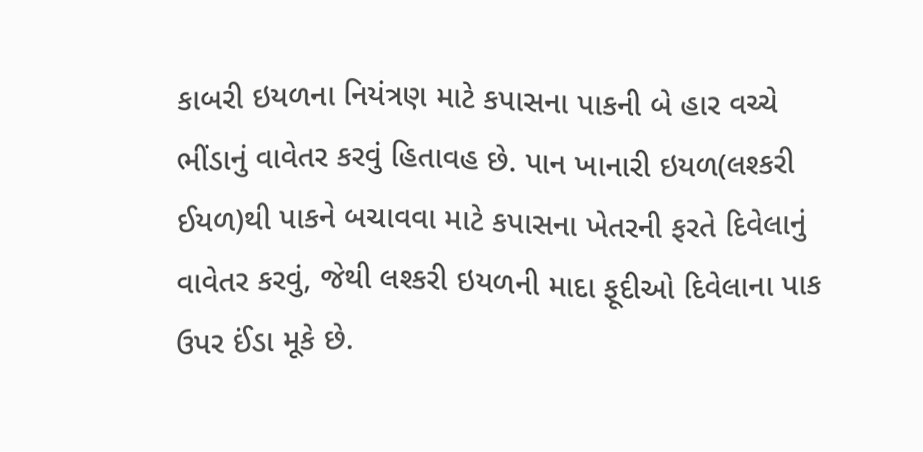કાબરી ઇયળના નિયંત્રણ માટે કપાસના પાકની બે હાર વચ્ચે ભીંડાનું વાવેતર કરવું હિતાવહ છે. પાન ખાનારી ઇયળ(લશ્કરી ઈયળ)થી પાકને બચાવવા માટે કપાસના ખેતરની ફરતે દિવેલાનું વાવેતર કરવું, જેથી લશ્કરી ઇયળની માદા ફૂદીઓ દિવેલાના પાક ઉપર ઈંડા મૂકે છે.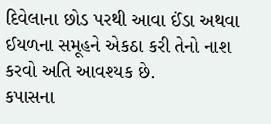દિવેલાના છોડ પરથી આવા ઈંડા અથવા ઈયળના સમૂહને એકઠા કરી તેનો નાશ કરવો અતિ આવશ્યક છે.
કપાસના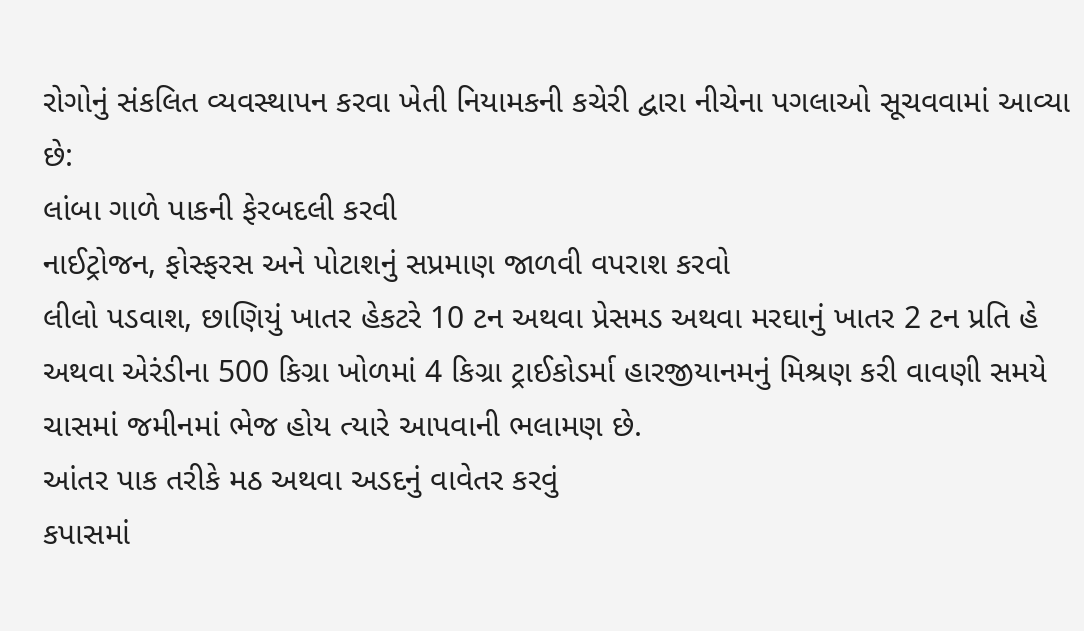રોગોનું સંકલિત વ્યવસ્થાપન કરવા ખેતી નિયામકની કચેરી દ્વારા નીચેના પગલાઓ સૂચવવામાં આવ્યા છે:
લાંબા ગાળે પાકની ફેરબદલી કરવી
નાઈટ્રોજન, ફોસ્ફરસ અને પોટાશનું સપ્રમાણ જાળવી વપરાશ કરવો
લીલો પડવાશ, છાણિયું ખાતર હેકટરે 10 ટન અથવા પ્રેસમડ અથવા મરઘાનું ખાતર 2 ટન પ્રતિ હે અથવા એરંડીના 500 કિગ્રા ખોળમાં 4 કિગ્રા ટ્રાઈકોડર્મા હારજીયાનમનું મિશ્રણ કરી વાવણી સમયે ચાસમાં જમીનમાં ભેજ હોય ત્યારે આપવાની ભલામણ છે.
આંતર પાક તરીકે મઠ અથવા અડદનું વાવેતર કરવું
કપાસમાં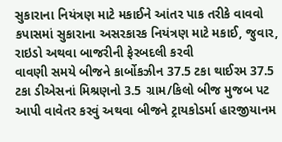સુકારાના નિયંત્રણ માટે મકાઈને આંતર પાક તરીકે વાવવો
કપાસમાં સુકારાના અસરકારક નિયંત્રણ માટે મકાઈ, જુવાર, રાઇડો અથવા બાજરીની ફેરબદલી કરવી
વાવણી સમયે બીજને કાર્બોકઝીન 37.5 ટકા થાઈરમ 37.5 ટકા ડીએસનાં મિશ્રણનો 3.5 ગ્રામ/કિલો બીજ મુજબ પટ આપી વાવેતર કરવું અથવા બીજને ટ્રાયકોડર્મા હારજીયાનમ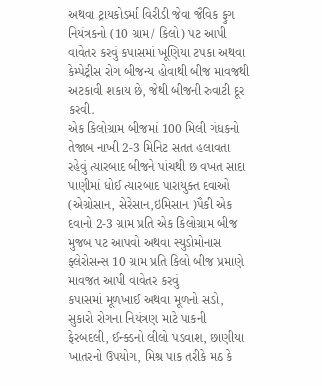અથવા ટ્રાયકોડર્મા વિરીડી જેવા જૈવિક ફુગ નિયંત્રકનો (10 ગ્રામ/ કિલો) પટ આપી વાવેતર કરવું કપાસમાં ખૂણિયા ટપકા અથવા કેમ્પેટ્રીસ રોગ બીજન્ય હોવાથી બીજ માવજથી અટકાવી શકાય છે, જેથી બીજની રુવાટી દૂર કરવી.
એક કિલોગ્રામ બીજમાં 100 મિલી ગંધકનો તેજાબ નાખી 2-3 મિનિટ સતત હલાવતા રહેવું ત્યારબાદ બીજને પાંચથી છ વખત સાદા પાણીમાં ધોઈ ત્યારબાદ પારાયુક્ત દવાઓ (એગ્રોસાન, સેરેસાન,ઇમિસાન )પૈકી એક દવાનો 2-3 ગ્રામ પ્રતિ એક કિલોગ્રામ બીજ મુજબ પટ આપવો અથવા સ્યુડોમોનાસ ફ્લેરોસન્સ 10 ગ્રામ પ્રતિ કિલો બીજ પ્રમાણે માવજત આપી વાવેતર કરવું
કપાસમાં મૂળખાઈ અથવા મૂળનો સડો, સુકારો રોગના નિયંત્રણ માટે પાકની ફેરબદલી, ઈન્ક્ડનો લીલો પડવાશ, છાણીયા ખાતરનો ઉપયોગ, મિશ્ર પાક તરીકે મઠ કે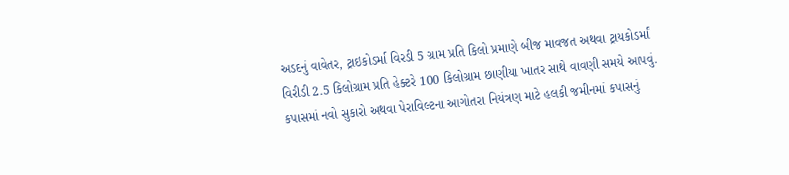અડદનું વાવેતર, ટ્રાઇકોડર્મા વિરડી 5 ગ્રામ પ્રતિ કિલો પ્રમાણે બીજ માવજત અથવા ટ્રાયકોડર્માં વિરીડી 2.5 કિલોગ્રામ પ્રતિ હેક્ટરે 100 કિલોગ્રામ છાણીયા ખાતર સાથે વાવણી સમયે આપવું.
કપાસમાં નવો સુકારો અથવા પેરાવિલ્ટના આગોતરા નિયંત્રણ માટે હલકી જમીનમાં કપાસનું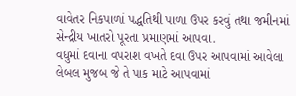વાવેતર નિકપાળાં પદ્ધતિથી પાળા ઉપર કરવું તથા જમીનમાં સેન્દ્રીય ખાતરો પૂરતા પ્રમાણમાં આપવા.
વધુમાં દવાના વપરાશ વખતે દવા ઉપર આપવામાં આવેલા લેબલ મુજબ જે તે પાક માટે આપવામાં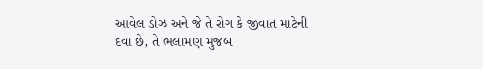આવેલ ડોઝ અને જે તે રોગ કે જીવાત માટેની દવા છે, તે ભલામણ મુજબ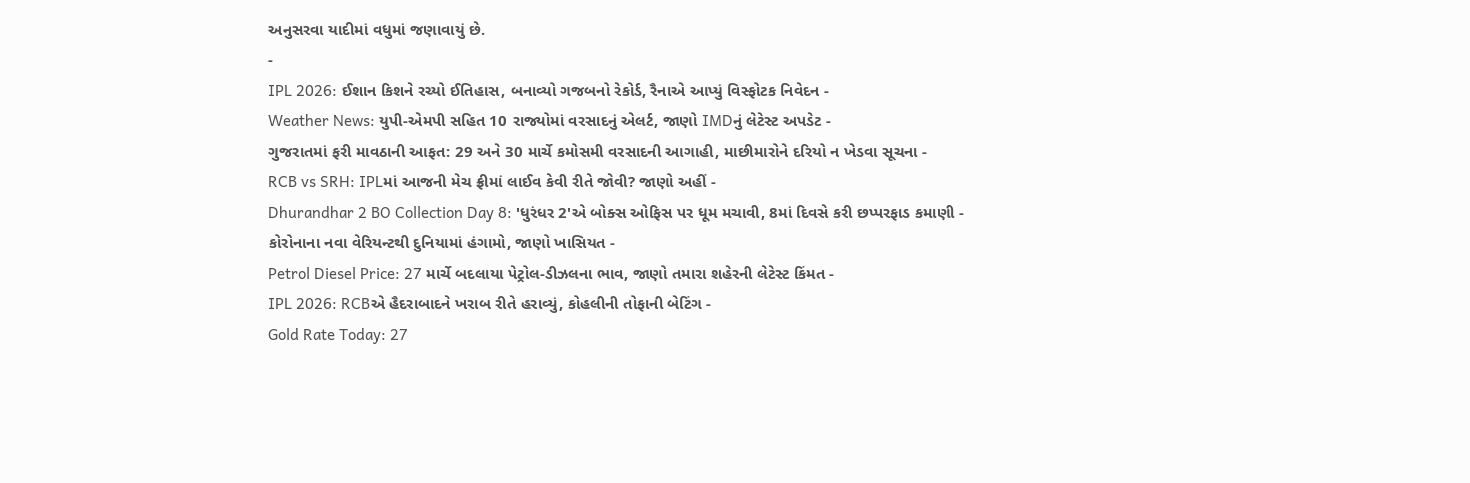અનુસરવા યાદીમાં વધુમાં જણાવાયું છે.
-
IPL 2026: ઈશાન કિશને રચ્યો ઈતિહાસ, બનાવ્યો ગજબનો રેકોર્ડ, રૈનાએ આપ્યું વિસ્ફોટક નિવેદન -
Weather News: યુપી-એમપી સહિત 10 રાજ્યોમાં વરસાદનું એલર્ટ, જાણો IMDનું લેટેસ્ટ અપડેટ -
ગુજરાતમાં ફરી માવઠાની આફત: 29 અને 30 માર્ચે કમોસમી વરસાદની આગાહી, માછીમારોને દરિયો ન ખેડવા સૂચના -
RCB vs SRH: IPLમાં આજની મેચ ફ્રીમાં લાઈવ કેવી રીતે જોવી? જાણો અહીં -
Dhurandhar 2 BO Collection Day 8: 'ધુરંધર 2'એ બોક્સ ઓફિસ પર ધૂમ મચાવી, 8માં દિવસે કરી છપ્પરફાડ કમાણી -
કોરોનાના નવા વેરિયન્ટથી દુનિયામાં હંગામો, જાણો ખાસિયત -
Petrol Diesel Price: 27 માર્ચે બદલાયા પેટ્રોલ-ડીઝલના ભાવ, જાણો તમારા શહેરની લેટેસ્ટ કિંમત -
IPL 2026: RCBએ હૈદરાબાદને ખરાબ રીતે હરાવ્યું, કોહલીની તોફાની બેટિંગ -
Gold Rate Today: 27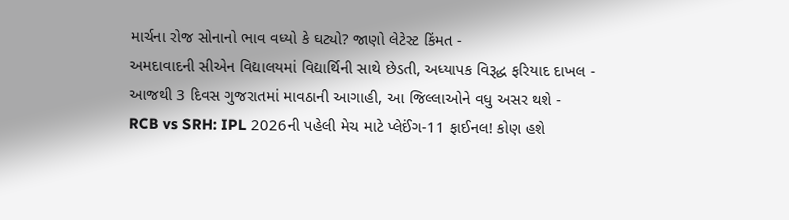માર્ચના રોજ સોનાનો ભાવ વધ્યો કે ઘટ્યો? જાણો લેટેસ્ટ કિંમત -
અમદાવાદની સીએન વિદ્યાલયમાં વિદ્યાર્થિની સાથે છેડતી, અધ્યાપક વિરૂદ્ધ ફરિયાદ દાખલ -
આજથી 3 દિવસ ગુજરાતમાં માવઠાની આગાહી, આ જિલ્લાઓને વધુ અસર થશે -
RCB vs SRH: IPL 2026ની પહેલી મેચ માટે પ્લેઈંગ-11 ફાઈનલ! કોણ હશે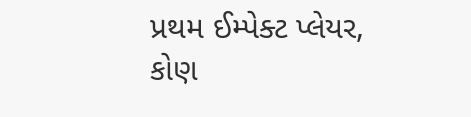પ્રથમ ઈમ્પેક્ટ પ્લેયર, કોણ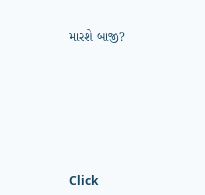મારશે બાજી?








Click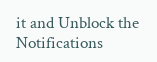it and Unblock the Notifications